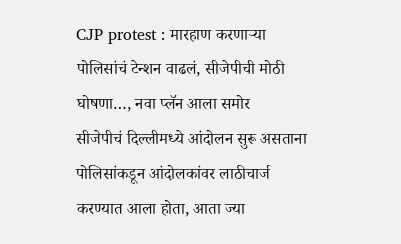CJP protest : मारहाण करणाऱ्या पोलिसांचं टेन्शन वाढलं, सीजेपीची मोठी घोषणा…, नवा प्लॅन आला समोर
सीजेपीचं दिल्लीमध्ये आंदोलन सुरू असताना पोलिसांकडून आंदोलकांवर लाठीचार्ज करण्यात आला होता, आता ज्या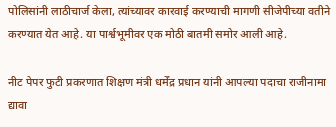पोलिसांनी लाठीचार्ज केला, त्यांच्यावर कारवाई करण्याची मागणी सीजेपीच्या वतीने करण्यात येत आहे. या पार्श्वभूमीवर एक मोठी बातमी समोर आली आहे.

नीट पेपर फुटी प्रकरणात शिक्षण मंत्री धर्मेंद्र प्रधान यांनी आपल्या पदाचा राजीनामा द्यावा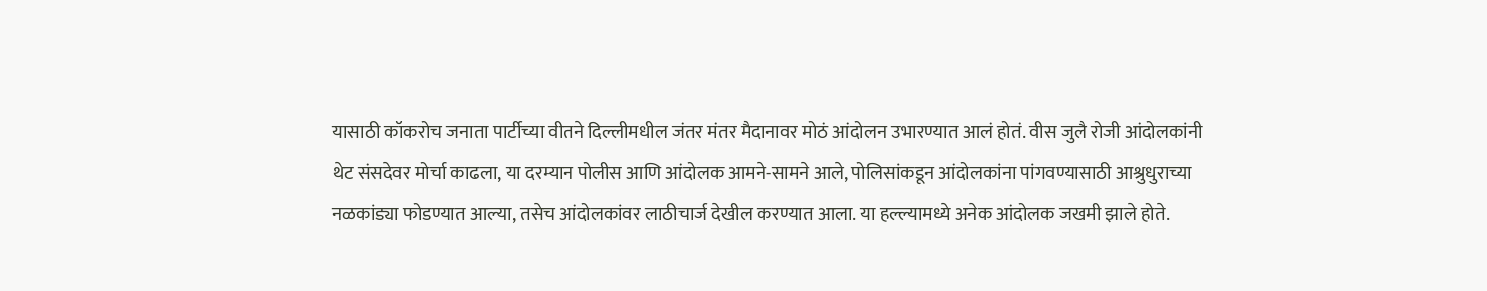यासाठी कॉकरोच जनाता पार्टीच्या वीतने दिल्लीमधील जंतर मंतर मैदानावर मोठं आंदोलन उभारण्यात आलं होतं. वीस जुलै रोजी आंदोलकांनी थेट संसदेवर मोर्चा काढला, या दरम्यान पोलीस आणि आंदोलक आमने-सामने आले, पोलिसांकडून आंदोलकांना पांगवण्यासाठी आश्रुधुराच्या नळकांड्या फोडण्यात आल्या, तसेच आंदोलकांवर लाठीचार्ज देखील करण्यात आला. या हल्ल्यामध्ये अनेक आंदोलक जखमी झाले होते.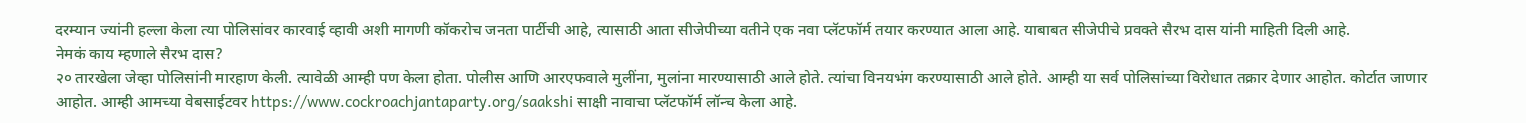दरम्यान ज्यांनी हल्ला केला त्या पोलिसांवर कारवाई व्हावी अशी मागणी कॉकरोच जनता पार्टीची आहे, त्यासाठी आता सीजेपीच्या वतीने एक नवा प्लॅटफॉर्म तयार करण्यात आला आहे. याबाबत सीजेपीचे प्रवक्ते सैरभ दास यांनी माहिती दिली आहे.
नेमकं काय म्हणाले सैरभ दास?
२० तारखेला जेव्हा पोलिसांनी मारहाण केली. त्यावेळी आम्ही पण केला होता. पोलीस आणि आरएफवाले मुलींना, मुलांना मारण्यासाठी आले होते. त्यांचा विनयभंग करण्यासाठी आले होते. आम्ही या सर्व पोलिसांच्या विरोधात तक्रार देणार आहोत. कोर्टात जाणार आहोत. आम्ही आमच्या वेबसाईटवर https://www.cockroachjantaparty.org/saakshi साक्षी नावाचा प्लॅटफॉर्म लॉन्च केला आहे.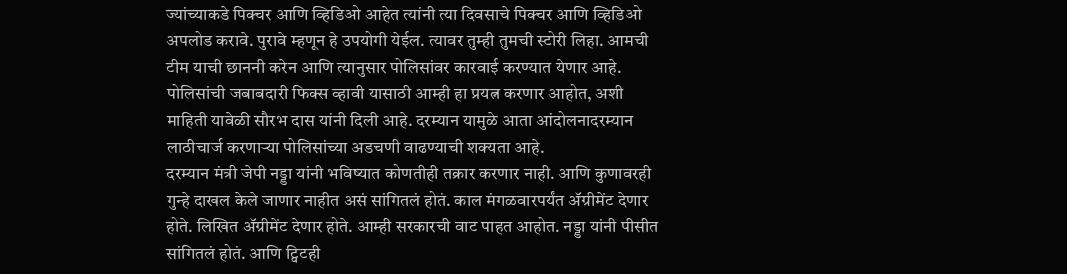ज्यांच्याकडे पिक्चर आणि व्हिडिओ आहेत त्यांनी त्या दिवसाचे पिक्चर आणि व्हिडिओ अपलोड करावे. पुरावे म्हणून हे उपयोगी येईल. त्यावर तुम्ही तुमची स्टोरी लिहा. आमची टीम याची छाननी करेन आणि त्यानुसार पोलिसांवर कारवाई करण्यात येणार आहे. पोलिसांची जबाबदारी फिक्स व्हावी यासाठी आम्ही हा प्रयत्न करणार आहोत, अशी माहिती यावेळी सौरभ दास यांनी दिली आहे. दरम्यान यामुळे आता आंदोलनादरम्यान लाठीचार्ज करणाऱ्या पोलिसांच्या अडचणी वाढण्याची शक्यता आहे.
दरम्यान मंत्री जेपी नड्डा यांनी भविष्यात कोणतीही तक्रार करणार नाही. आणि कुणावरही गुन्हे दाखल केले जाणार नाहीत असं सांगितलं होतं. काल मंगळवारपर्यंत ॲग्रीमेंट देणार होते. लिखित ॲग्रीमेंट देणार होते. आम्ही सरकारची वाट पाहत आहोत. नड्डा यांनी पीसीत सांगितलं होतं. आणि ट्विटही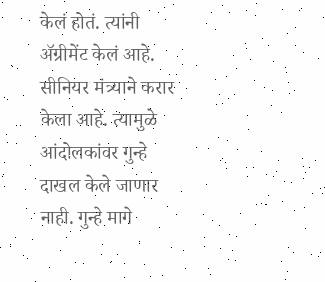केलं होतं. त्यांनी ॲग्रीमेंट केलं आहे. सीनियर मंत्र्याने करार केला आहे. त्यामुळे आंदोलकांवर गुन्हे दाखल केले जाणार नाही. गुन्हे मागे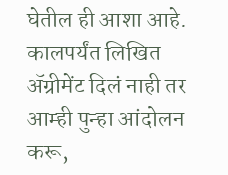घेतील ही आशा आहे. कालपर्यंत लिखित ॲग्रीमेंट दिलं नाही तर आम्ही पुन्हा आंदोलन करू,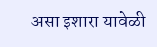असा इशारा यावेळी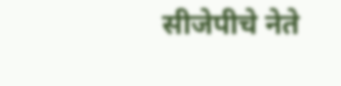सीजेपीचे नेते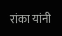रांका यांनी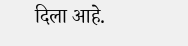दिला आहे.